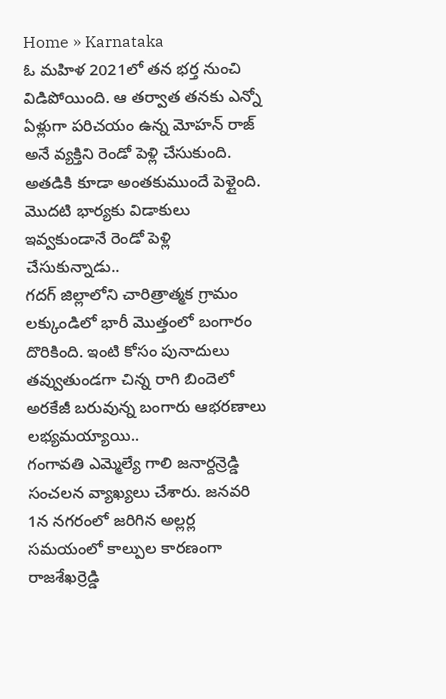Home » Karnataka
ఓ మహిళ 2021లో తన భర్త నుంచి విడిపోయింది. ఆ తర్వాత తనకు ఎన్నో ఏళ్లుగా పరిచయం ఉన్న మోహన్ రాజ్ అనే వ్యక్తిని రెండో పెళ్లి చేసుకుంది. అతడికి కూడా అంతకుముందే పెళ్లైంది. మొదటి భార్యకు విడాకులు ఇవ్వకుండానే రెండో పెళ్లి చేసుకున్నాడు..
గదగ్ జిల్లాలోని చారిత్రాత్మక గ్రామం లక్కుండిలో భారీ మొత్తంలో బంగారం దొరికింది. ఇంటి కోసం పునాదులు తవ్వుతుండగా చిన్న రాగి బిందెలో అరకేజీ బరువున్న బంగారు ఆభరణాలు లభ్యమయ్యాయి..
గంగావతి ఎమ్మెల్యే గాలి జనార్దన్రెడ్డి సంచలన వ్యాఖ్యలు చేశారు. జనవరి 1న నగరంలో జరిగిన అల్లర్ల సమయంలో కాల్పుల కారణంగా రాజశేఖర్రెడ్డి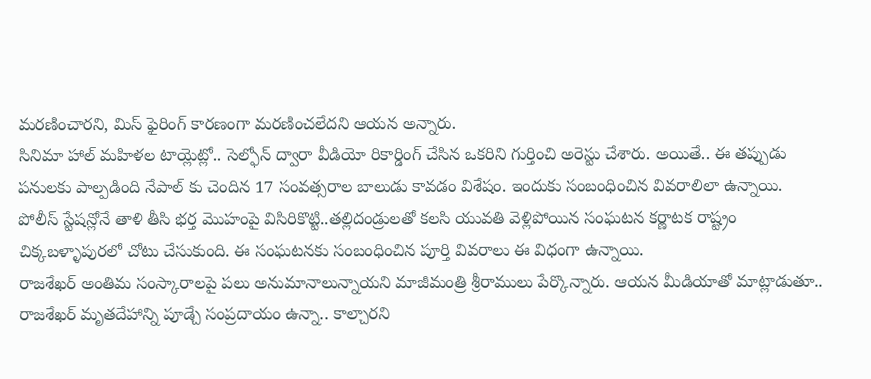మరణించారని, మిస్ ఫైరింగ్ కారణంగా మరణించలేదని ఆయన అన్నారు.
సినిమా హాల్ మహిళల టాయ్లెట్లో.. సెల్ఫోన్ ద్వారా వీడియో రికార్డింగ్ చేసిన ఒకరిని గుర్తించి అరెస్టు చేశారు. అయితే.. ఈ తప్పుడు పనులకు పాల్పడింది నేపాల్ కు చెందిన 17 సంవత్సరాల బాలుడు కావడం విశేషం. ఇందుకు సంబంధించిన వివరాలిలా ఉన్నాయి.
పోలీస్ స్టేషన్లోనే తాళి తీసి భర్త మొహంపై విసిరికొట్టి..తల్లిదండ్రులతో కలసి యువతి వెళ్లిపోయిన సంఘటన కర్ణాటక రాష్ట్రం చిక్కబళ్ళాపురలో చోటు చేసుకుంది. ఈ సంఘటనకు సంబంధించిన పూర్తి వివరాలు ఈ విధంగా ఉన్నాయి.
రాజశేఖర్ అంతిమ సంస్కారాలపై పలు అనుమానాలున్నాయని మాజీమంత్రి శ్రీరాములు పేర్కొన్నారు. ఆయన మీడియాతో మాట్లాడుతూ.. రాజశేఖర్ మృతదేహాన్ని పూడ్చే సంప్రదాయం ఉన్నా.. కాల్చారని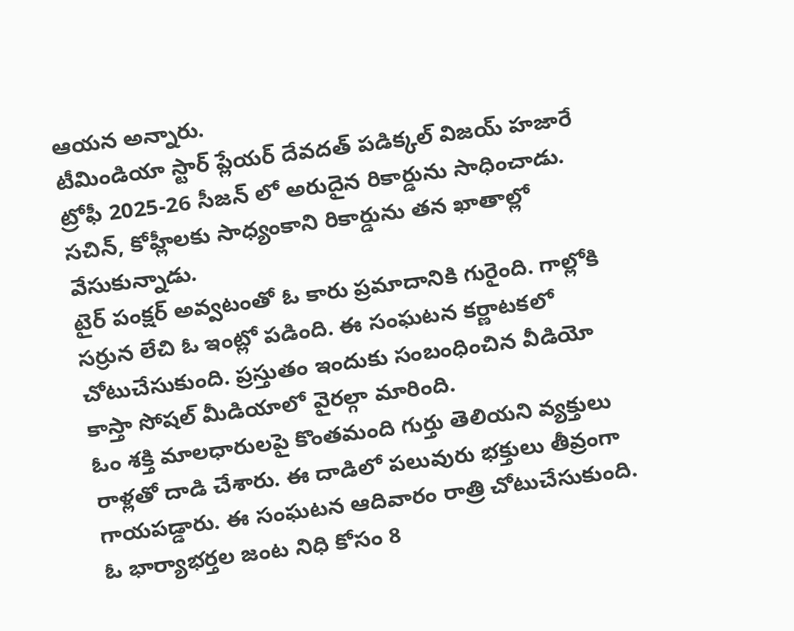ఆయన అన్నారు.
టీమిండియా స్టార్ ప్లేయర్ దేవదత్ పడిక్కల్ విజయ్ హజారే ట్రోఫీ 2025-26 సీజన్ లో అరుదైన రికార్డును సాధించాడు. సచిన్, కోహ్లీలకు సాధ్యంకాని రికార్డును తన ఖాతాల్లో వేసుకున్నాడు.
టైర్ పంక్షర్ అవ్వటంతో ఓ కారు ప్రమాదానికి గురైంది. గాల్లోకి సర్రున లేచి ఓ ఇంట్లో పడింది. ఈ సంఘటన కర్ణాటకలో చోటుచేసుకుంది. ప్రస్తుతం ఇందుకు సంబంధించిన వీడియో కాస్తా సోషల్ మీడియాలో వైరల్గా మారింది.
ఓం శక్తి మాలధారులపై కొంతమంది గుర్తు తెలియని వ్యక్తులు రాళ్లతో దాడి చేశారు. ఈ దాడిలో పలువురు భక్తులు తీవ్రంగా గాయపడ్డారు. ఈ సంఘటన ఆదివారం రాత్రి చోటుచేసుకుంది.
ఓ భార్యాభర్తల జంట నిధి కోసం 8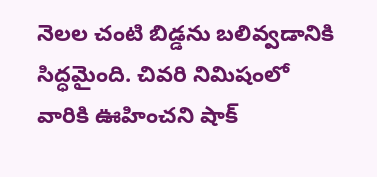నెలల చంటి బిడ్డను బలివ్వడానికి సిద్ధమైంది. చివరి నిమిషంలో వారికి ఊహించని షాక్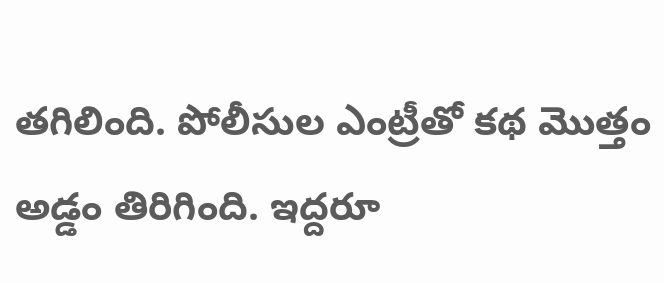తగిలింది. పోలీసుల ఎంట్రీతో కథ మొత్తం అడ్డం తిరిగింది. ఇద్దరూ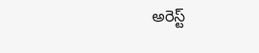అరెస్ట్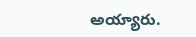అయ్యారు.